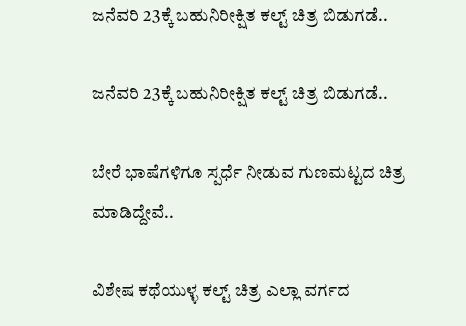ಜನೆವರಿ 23ಕ್ಕೆ ಬಹುನಿರೀಕ್ಷಿತ ಕಲ್ಟ್ ಚಿತ್ರ ಬಿಡುಗಡೆ..

ಜನೆವರಿ 23ಕ್ಕೆ ಬಹುನಿರೀಕ್ಷಿತ ಕಲ್ಟ್ ಚಿತ್ರ ಬಿಡುಗಡೆ..

ಬೇರೆ ಭಾಷೆಗಳಿಗೂ ಸ್ಪರ್ಧೆ ನೀಡುವ ಗುಣಮಟ್ಟದ ಚಿತ್ರ ಮಾಡಿದ್ದೇವೆ..

ವಿಶೇಷ ಕಥೆಯುಳ್ಳ ಕಲ್ಟ್ ಚಿತ್ರ ಎಲ್ಲಾ ವರ್ಗದ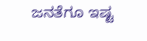ಜನತೆಗೂ ಇಷ್ಟ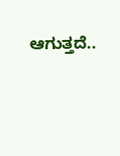ಆಗುತ್ತದೆ..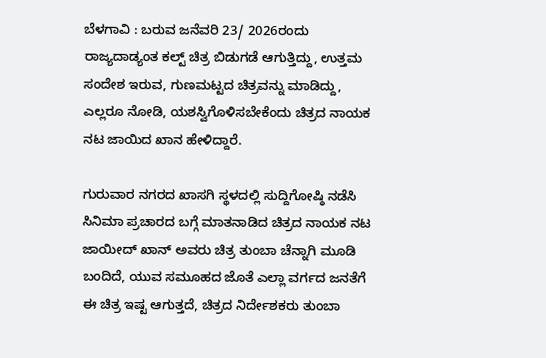ಬೆಳಗಾವಿ : ಬರುವ ಜನೆವರಿ 23/ 2026ರಂದು ರಾಜ್ಯದಾಡ್ಯಂತ ಕಲ್ಟ್ ಚಿತ್ರ ಬಿಡುಗಡೆ ಆಗುತ್ತಿದ್ದು, ಉತ್ತಮ ಸಂದೇಶ ಇರುವ, ಗುಣಮಟ್ಟದ ಚಿತ್ರವನ್ನು ಮಾಡಿದ್ದು, ಎಲ್ಲರೂ ನೋಡಿ, ಯಶಸ್ವಿಗೊಳಿಸಬೇಕೆಂದು ಚಿತ್ರದ ನಾಯಕ ನಟ ಜಾಯಿದ ಖಾನ ಹೇಳಿದ್ದಾರೆ.

ಗುರುವಾರ ನಗರದ ಖಾಸಗಿ ಸ್ಥಳದಲ್ಲಿ ಸುದ್ದಿಗೋಷ್ಠಿ ನಡೆಸಿ ಸಿನಿಮಾ ಪ್ರಚಾರದ ಬಗ್ಗೆ ಮಾತನಾಡಿದ ಚಿತ್ರದ ನಾಯಕ ನಟ ಜಾಯೀದ್ ಖಾನ್ ಅವರು ಚಿತ್ರ ತುಂಬಾ ಚೆನ್ನಾಗಿ ಮೂಡಿ ಬಂದಿದೆ, ಯುವ ಸಮೂಹದ ಜೊತೆ ಎಲ್ಲಾ ವರ್ಗದ ಜನತೆಗೆ ಈ ಚಿತ್ರ ಇಷ್ಟ ಆಗುತ್ತದೆ, ಚಿತ್ರದ ನಿರ್ದೇಶಕರು ತುಂಬಾ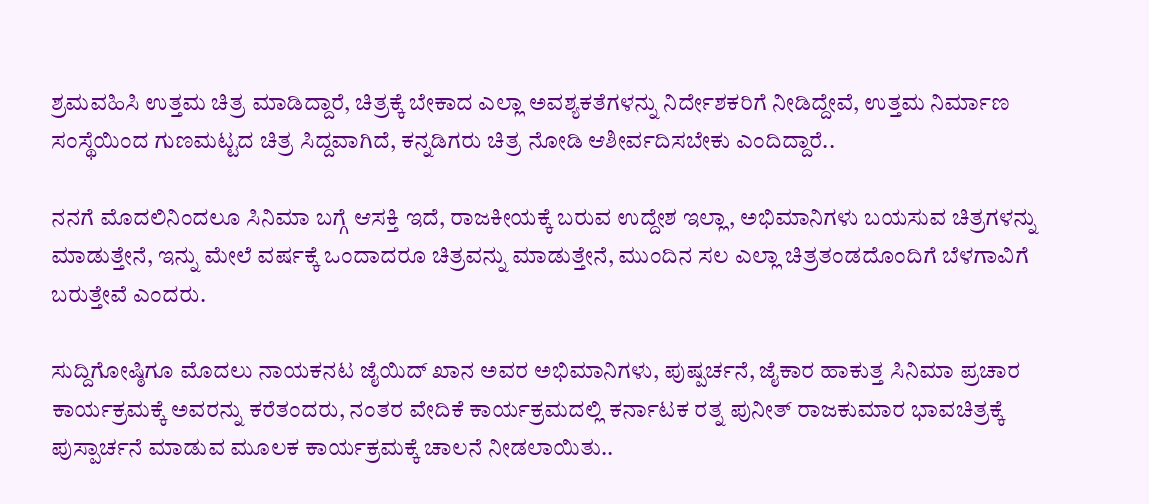ಶ್ರಮವಹಿಸಿ ಉತ್ತಮ ಚಿತ್ರ ಮಾಡಿದ್ದಾರೆ, ಚಿತ್ರಕ್ಕೆ ಬೇಕಾದ ಎಲ್ಲಾ ಅವಶ್ಯಕತೆಗಳನ್ನು ನಿರ್ದೇಶಕರಿಗೆ ನೀಡಿದ್ದೇವೆ, ಉತ್ತಮ ನಿರ್ಮಾಣ ಸಂಸ್ಥೆಯಿಂದ ಗುಣಮಟ್ಟದ ಚಿತ್ರ ಸಿದ್ದವಾಗಿದೆ, ಕನ್ನಡಿಗರು ಚಿತ್ರ ನೋಡಿ ಆಶೀರ್ವದಿಸಬೇಕು ಎಂದಿದ್ದಾರೆ..

ನನಗೆ ಮೊದಲಿನಿಂದಲೂ ಸಿನಿಮಾ ಬಗ್ಗೆ ಆಸಕ್ತಿ ಇದೆ, ರಾಜಕೀಯಕ್ಕೆ ಬರುವ ಉದ್ದೇಶ ಇಲ್ಲಾ, ಅಭಿಮಾನಿಗಳು ಬಯಸುವ ಚಿತ್ರಗಳನ್ನು ಮಾಡುತ್ತೇನೆ, ಇನ್ನು ಮೇಲೆ ವರ್ಷಕ್ಕೆ ಒಂದಾದರೂ ಚಿತ್ರವನ್ನು ಮಾಡುತ್ತೇನೆ, ಮುಂದಿನ ಸಲ ಎಲ್ಲಾ ಚಿತ್ರತಂಡದೊಂದಿಗೆ ಬೆಳಗಾವಿಗೆ ಬರುತ್ತೇವೆ ಎಂದರು.

ಸುದ್ದಿಗೋಷ್ಠಿಗೂ ಮೊದಲು ನಾಯಕನಟ ಜೈಯಿದ್ ಖಾನ ಅವರ ಅಭಿಮಾನಿಗಳು, ಪುಷ್ಪರ್ಚನೆ, ಜೈಕಾರ ಹಾಕುತ್ತ ಸಿನಿಮಾ ಪ್ರಚಾರ ಕಾರ್ಯಕ್ರಮಕ್ಕೆ ಅವರನ್ನು ಕರೆತಂದರು, ನಂತರ ವೇದಿಕೆ ಕಾರ್ಯಕ್ರಮದಲ್ಲಿ ಕರ್ನಾಟಕ ರತ್ನ ಪುನೀತ್ ರಾಜಕುಮಾರ ಭಾವಚಿತ್ರಕ್ಕೆ ಪುಸ್ಪಾರ್ಚನೆ ಮಾಡುವ ಮೂಲಕ ಕಾರ್ಯಕ್ರಮಕ್ಕೆ ಚಾಲನೆ ನೀಡಲಾಯಿತು..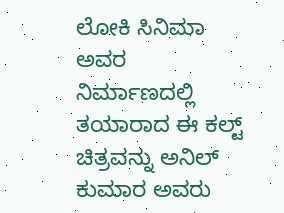ಲೋಕಿ ಸಿನಿಮಾ ಅವರ ನಿರ್ಮಾಣದಲ್ಲಿ ತಯಾರಾದ ಈ ಕಲ್ಟ್ ಚಿತ್ರವನ್ನು ಅನಿಲ್ ಕುಮಾರ ಅವರು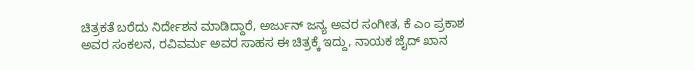ಚಿತ್ರಕತೆ ಬರೆದು ನಿರ್ದೇಶನ ಮಾಡಿದ್ದಾರೆ, ಅರ್ಜುನ್ ಜನ್ಯ ಅವರ ಸಂಗೀತ, ಕೆ ಎಂ ಪ್ರಕಾಶ ಅವರ ಸಂಕಲನ, ರವಿವರ್ಮ ಅವರ ಸಾಹಸ ಈ ಚಿತ್ರಕ್ಕೆ ಇದ್ದು, ನಾಯಕ ಜೈದ್ ಖಾನ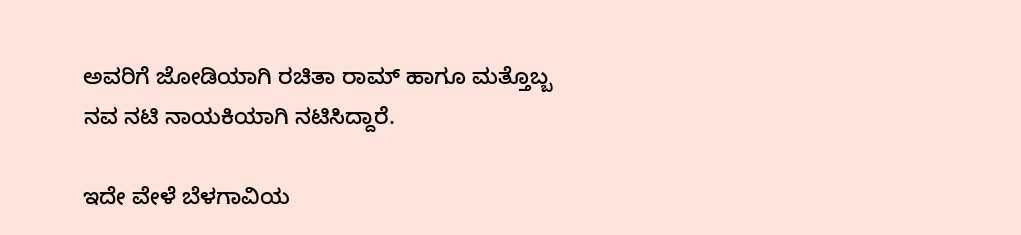ಅವರಿಗೆ ಜೋಡಿಯಾಗಿ ರಚಿತಾ ರಾಮ್ ಹಾಗೂ ಮತ್ತೊಬ್ಬ ನವ ನಟಿ ನಾಯಕಿಯಾಗಿ ನಟಿಸಿದ್ದಾರೆ.

ಇದೇ ವೇಳೆ ಬೆಳಗಾವಿಯ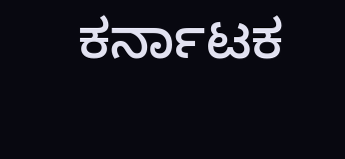ಕರ್ನಾಟಕ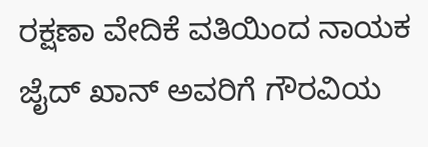ರಕ್ಷಣಾ ವೇದಿಕೆ ವತಿಯಿಂದ ನಾಯಕ ಜೈದ್ ಖಾನ್ ಅವರಿಗೆ ಗೌರವಿಯ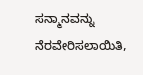ಸನ್ಮಾನವನ್ನು ನೆರವೇರಿಸಲಾಯಿತಿ,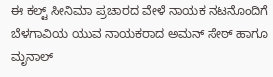ಈ ಕಲ್ಟ್ ಸೀನಿಮಾ ಪ್ರಚಾರದ ವೇಳೆ ನಾಯಕ ನಟನೊಂದಿಗೆ ಬೆಳಗಾವಿಯ ಯುವ ನಾಯಕರಾದ ಅಮನ್ ಸೇಠ್ ಹಾಗೂ ಮೃನಾಲ್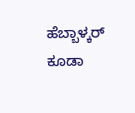ಹೆಬ್ಬಾಳ್ಕರ್ ಕೂಡಾ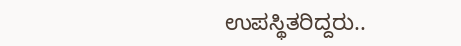ಉಪಸ್ಥಿತರಿದ್ದರು..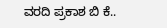ವರದಿ ಪ್ರಕಾಶ ಬಿ ಕೆ..